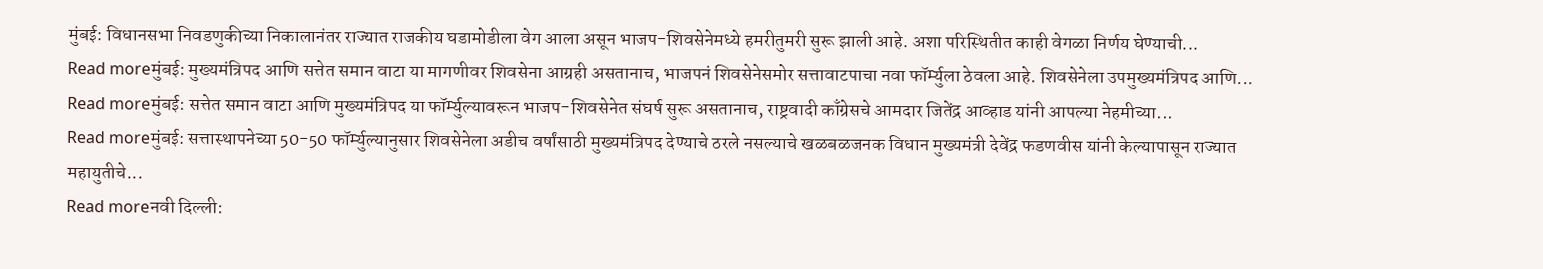मुंबई: विधानसभा निवडणुकीच्या निकालानंतर राज्यात राजकीय घडामोडीला वेग आला असून भाजप-शिवसेनेमध्ये हमरीतुमरी सुरू झाली आहे. अशा परिस्थितीत काही वेगळा निर्णय घेण्याची...
Read moreमुंबई: मुख्यमंत्रिपद आणि सत्तेत समान वाटा या मागणीवर शिवसेना आग्रही असतानाच, भाजपनं शिवसेनेसमोर सत्तावाटपाचा नवा फॉर्म्युला ठेवला आहे. शिवसेनेला उपमुख्यमंत्रिपद आणि...
Read moreमुंबई: सत्तेत समान वाटा आणि मुख्यमंत्रिपद या फॉर्म्युल्यावरून भाजप-शिवसेनेत संघर्ष सुरू असतानाच, राष्ट्रवादी काँग्रेसचे आमदार जितेंद्र आव्हाड यांनी आपल्या नेहमीच्या...
Read moreमुंबई: सत्तास्थापनेच्या 50-50 फॉर्म्युल्यानुसार शिवसेनेला अडीच वर्षांसाठी मुख्यमंत्रिपद देण्याचे ठरले नसल्याचे खळबळजनक विधान मुख्यमंत्री देवेंद्र फडणवीस यांनी केल्यापासून राज्यात महायुतीचे...
Read moreनवी दिल्ली: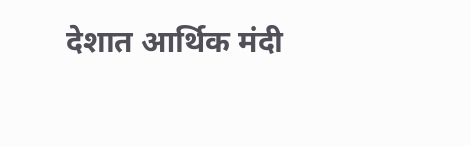देशात आर्थिक मंदी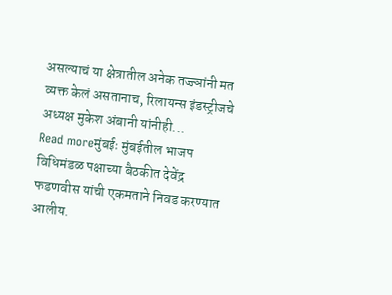असल्याचं या क्षेत्रातील अनेक तज्ज्ञांनी मत व्यक्त केलं असतानाच, रिलायन्स इंडस्ट्रीजचे अध्यक्ष मुकेश अंबानी यांनीही...
Read moreमुंबईः मुंबईतील भाजप विधिमंडळ पक्षाच्या बैठकीत देवेंद्र फडणवीस यांची एकमताने निवड करण्यात आलीय.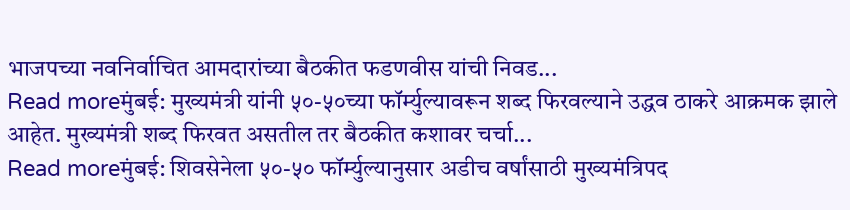भाजपच्या नवनिर्वाचित आमदारांच्या बैठकीत फडणवीस यांची निवड...
Read moreमुंबई: मुख्यमंत्री यांनी ५०-५०च्या फॉर्म्युल्यावरून शब्द फिरवल्याने उद्धव ठाकरे आक्रमक झाले आहेत. मुख्यमंत्री शब्द फिरवत असतील तर बैठकीत कशावर चर्चा...
Read moreमुंबई: शिवसेनेला ५०-५० फॉर्म्युल्यानुसार अडीच वर्षांसाठी मुख्यमंत्रिपद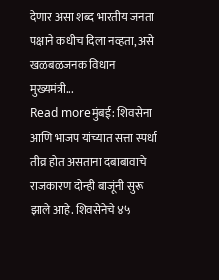देणार असा शब्द भारतीय जनता पक्षाने कधीच दिला नव्हता, असे खळबळजनक विधान मुख्यमंत्री...
Read moreमुंबई: शिवसेना आणि भाजप यांच्यात सत्ता स्पर्धा तीव्र होत असताना दबाबावाचे राजकारण दोन्ही बाजूंनी सुरू झाले आहे. शिवसेनेचे ४५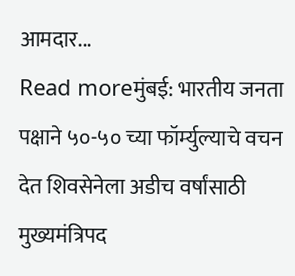आमदार...
Read moreमुंबई: भारतीय जनता पक्षाने ५०-५० च्या फॉर्म्युल्याचे वचन देत शिवसेनेला अडीच वर्षांसाठी मुख्यमंत्रिपद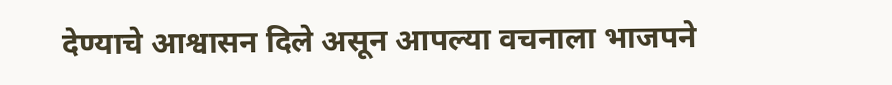देण्याचे आश्वासन दिले असून आपल्या वचनाला भाजपने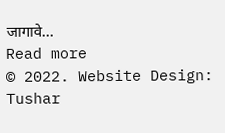जागावे...
Read more
© 2022. Website Design: Tushar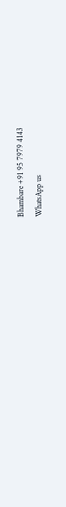Bhambare +91 95 7979 4143
WhatsApp us